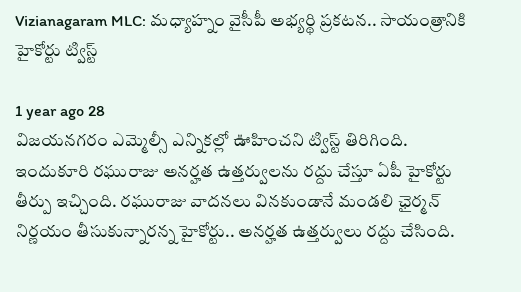Vizianagaram MLC: మధ్యాహ్నం వైసీపీ అభ్యర్థి ప్రకటన.. సాయంత్రానికి హైకోర్టు ట్విస్ట్

1 year ago 28
విజయనగరం ఎమ్మెల్సీ ఎన్నికల్లో ఊహించని ట్విస్ట్ తిరిగింది. ఇందుకూరి రఘురాజు అనర్హత ఉత్తర్వులను రద్దు చేస్తూ ఏపీ హైకోర్టు తీర్పు ఇచ్చింది. రఘురాజు వాదనలు వినకుండానే మండలి ఛైర్మన్ నిర్ణయం తీసుకున్నారన్న హైకోర్టు.. అనర్హత ఉత్తర్వులు రద్దు చేసింది.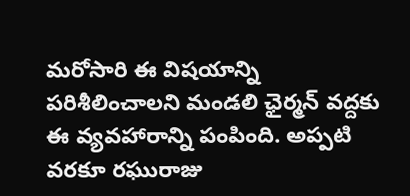మరోసారి ఈ విషయాన్ని పరిశీలించాలని మండలి ఛైర్మన్ వద్దకు ఈ వ్యవహారాన్ని పంపింది. అప్పటి వరకూ రఘురాజు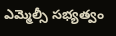ఎమ్మెల్సీ సభ్యత్వం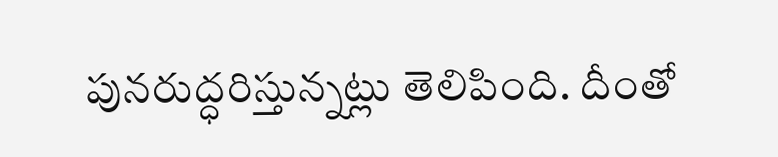పునరుద్ధరిస్తున్నట్లు తెలిపింది. దీంతో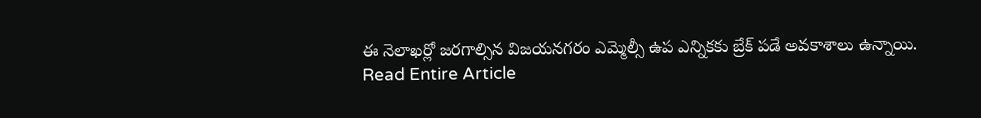ఈ నెలాఖర్లో జరగాల్సిన విజయనగరం ఎమ్మెల్సీ ఉప ఎన్నికకు బ్రేక్ పడే అవకాశాలు ఉన్నాయి.
Read Entire Article